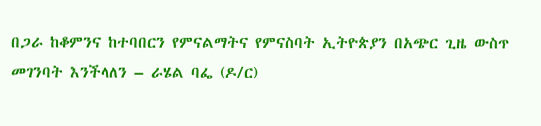በጋራ ከቆምንና ከተባበርን የምናልማትና የምናስባት ኢትዮጵያን በአጭር ጊዜ ውስጥ መገንባት እንችላለን – ራሄል ባፌ (ዶ/ር)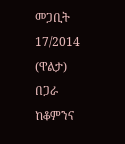መጋቢት 17/2014 (ዋልታ) በጋራ ከቆምንና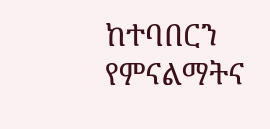ከተባበርን የምናልማትና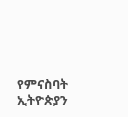የምናስባት ኢትዮጵያን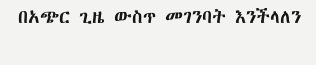በአጭር ጊዜ ውስጥ መገንባት እንችላለን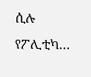ሲሉ የፖሊቲካ…